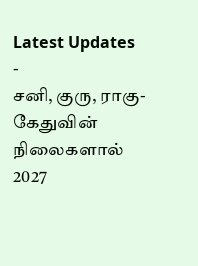Latest Updates
-
சனி, குரு, ராகு-கேதுவின் நிலைகளால் 2027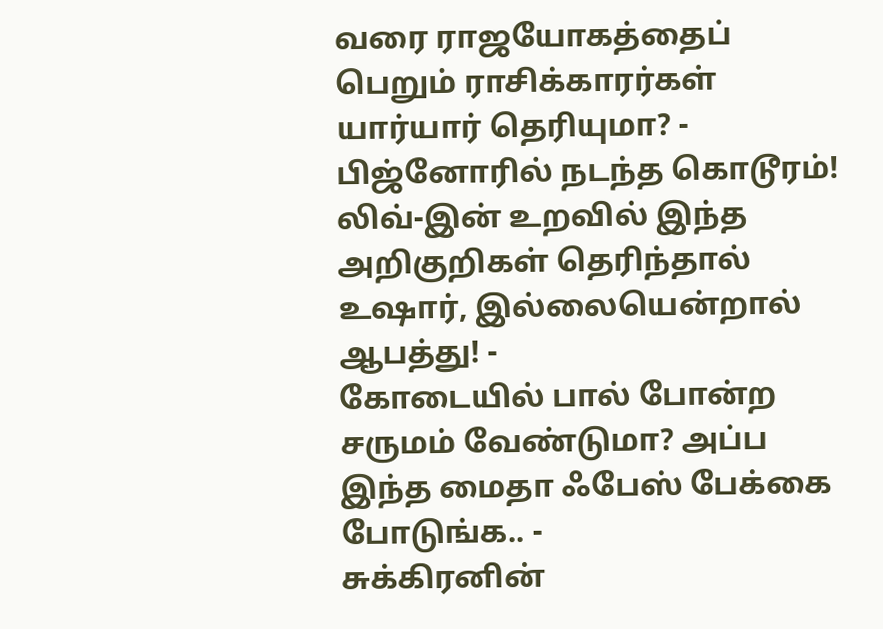வரை ராஜயோகத்தைப் பெறும் ராசிக்காரர்கள் யார்யார் தெரியுமா? -
பிஜ்னோரில் நடந்த கொடூரம்! லிவ்-இன் உறவில் இந்த அறிகுறிகள் தெரிந்தால் உஷார், இல்லையென்றால் ஆபத்து! -
கோடையில் பால் போன்ற சருமம் வேண்டுமா? அப்ப இந்த மைதா ஃபேஸ் பேக்கை போடுங்க.. -
சுக்கிரனின்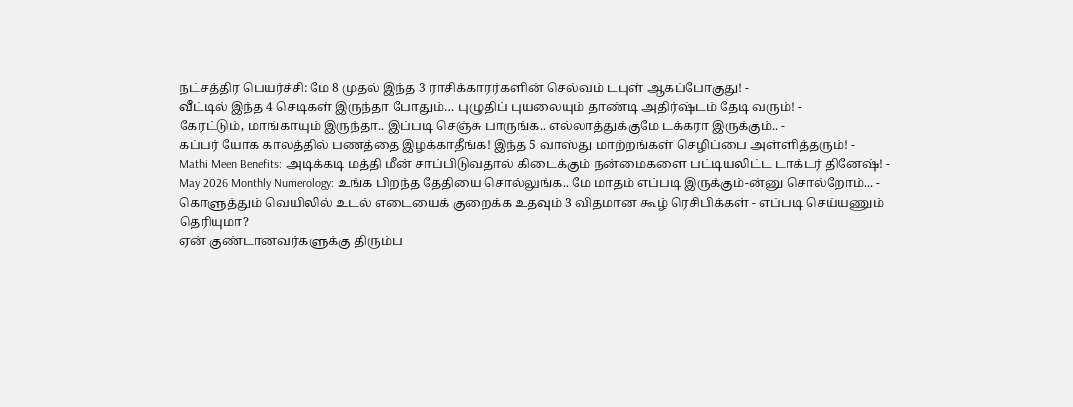நட்சத்திர பெயர்ச்சி: மே 8 முதல் இந்த 3 ராசிக்காரர்களின் செல்வம் டபுள் ஆகப்போகுது! -
வீட்டில் இந்த 4 செடிகள் இருந்தா போதும்… புழுதிப் புயலையும் தாண்டி அதிர்ஷ்டம் தேடி வரும்! -
கேரட்டும், மாங்காயும் இருந்தா.. இப்படி செஞ்சு பாருங்க.. எல்லாத்துக்குமே டக்கரா இருக்கும்.. -
கப்பர் யோக காலத்தில் பணத்தை இழக்காதீங்க! இந்த 5 வாஸ்து மாற்றங்கள் செழிப்பை அள்ளித்தரும்! -
Mathi Meen Benefits: அடிக்கடி மத்தி மீன் சாப்பிடுவதால் கிடைக்கும் நன்மைகளை பட்டியலிட்ட டாக்டர் தினேஷ்! -
May 2026 Monthly Numerology: உங்க பிறந்த தேதியை சொல்லுங்க.. மே மாதம் எப்படி இருக்கும்-ன்னு சொல்றோம்... -
கொளுத்தும் வெயிலில் உடல் எடையைக் குறைக்க உதவும் 3 விதமான கூழ் ரெசிபிக்கள் - எப்படி செய்யணும் தெரியுமா?
ஏன் குண்டானவர்களுக்கு திரும்ப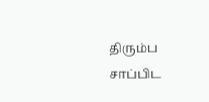திரும்ப சாப்பிட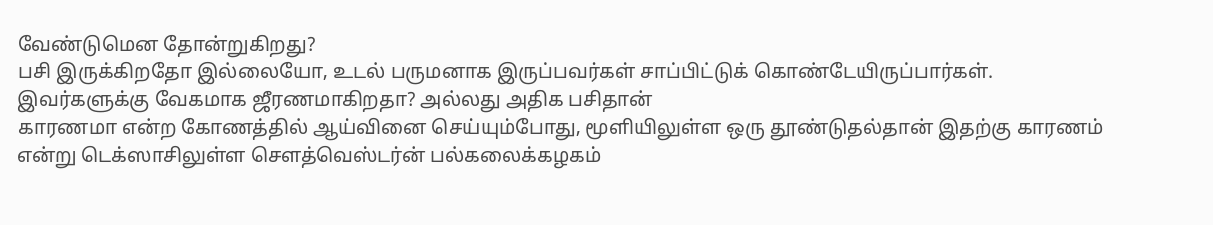வேண்டுமென தோன்றுகிறது?
பசி இருக்கிறதோ இல்லையோ, உடல் பருமனாக இருப்பவர்கள் சாப்பிட்டுக் கொண்டேயிருப்பார்கள். இவர்களுக்கு வேகமாக ஜீரணமாகிறதா? அல்லது அதிக பசிதான்
காரணமா என்ற கோணத்தில் ஆய்வினை செய்யும்போது, மூளியிலுள்ள ஒரு தூண்டுதல்தான் இதற்கு காரணம் என்று டெக்ஸாசிலுள்ள சௌத்வெஸ்டர்ன் பல்கலைக்கழகம்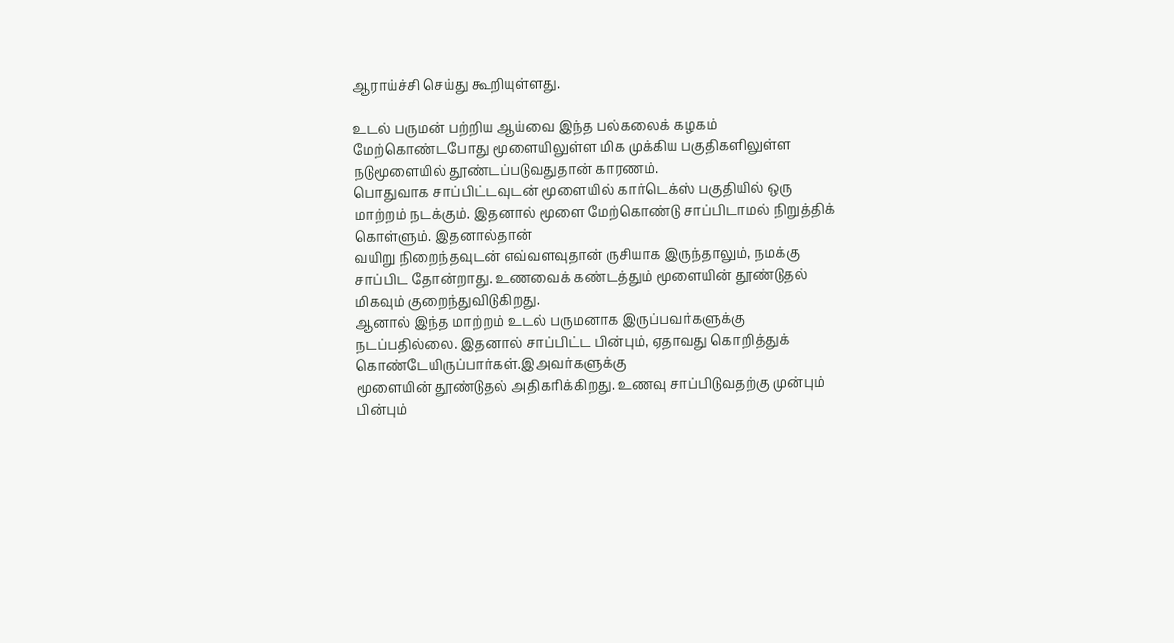ஆராய்ச்சி செய்து கூறியுள்ளது.

உடல் பருமன் பற்றிய ஆய்வை இந்த பல்கலைக் கழகம் மேற்கொண்டபோது மூளையிலுள்ள மிக முக்கிய பகுதிகளிலுள்ள நடுமூளையில் தூண்டப்படுவதுதான் காரணம்.
பொதுவாக சாப்பிட்டவுடன் மூளையில் கார்டெக்ஸ் பகுதியில் ஒரு மாற்றம் நடக்கும். இதனால் மூளை மேற்கொண்டு சாப்பிடாமல் நிறுத்திக் கொள்ளும். இதனால்தான்
வயிறு நிறைந்தவுடன் எவ்வளவுதான் ருசியாக இருந்தாலும், நமக்கு சாப்பிட தோன்றாது. உணவைக் கண்டத்தும் மூளையின் தூண்டுதல் மிகவும் குறைந்துவிடுகிறது.
ஆனால் இந்த மாற்றம் உடல் பருமனாக இருப்பவர்களுக்கு நடப்பதில்லை. இதனால் சாப்பிட்ட பின்பும், ஏதாவது கொறித்துக் கொண்டேயிருப்பார்கள்.இஅவர்களுக்கு
மூளையின் தூண்டுதல் அதிகரிக்கிறது. உணவு சாப்பிடுவதற்கு முன்பும் பின்பும்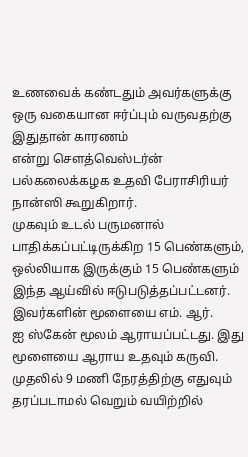உணவைக் கண்டதும் அவர்களுக்கு ஒரு வகையான ஈர்ப்பும் வருவதற்கு இதுதான் காரணம்
என்று சௌத்வெஸ்டர்ன் பல்கலைக்கழக உதவி பேராசிரியர் நான்ஸி கூறுகிறார்.
முகவும் உடல் பருமனால் பாதிக்கப்பட்டிருக்கிற 15 பெண்களும், ஒல்லியாக இருக்கும் 15 பெண்களும் இந்த ஆய்வில் ஈடுபடுத்தப்பட்டனர். இவர்களின் மூளையை எம். ஆர்.
ஐ ஸ்கேன் மூலம் ஆராயப்பட்டது. இது மூளையை ஆராய உதவும் கருவி.
முதலில் 9 மணி நேரத்திற்கு எதுவும் தரப்படாமல் வெறும் வயிற்றில்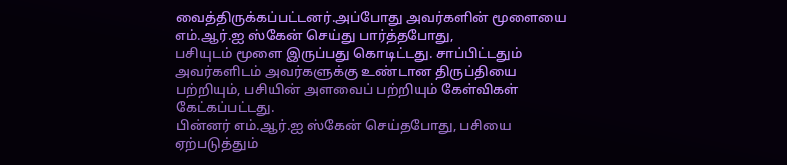வைத்திருக்கப்பட்டனர்.அப்போது அவர்களின் மூளையை எம்.ஆர்.ஐ ஸ்கேன் செய்து பார்த்தபோது,
பசியுடம் மூளை இருப்பது கொடிட்டது. சாப்பிட்டதும் அவர்களிடம் அவர்களுக்கு உண்டான திருப்தியை பற்றியும், பசியின் அளவைப் பற்றியும் கேள்விகள் கேட்கப்பட்டது.
பின்னர் எம்.ஆர்.ஐ ஸ்கேன் செய்தபோது, பசியை ஏற்படுத்தும்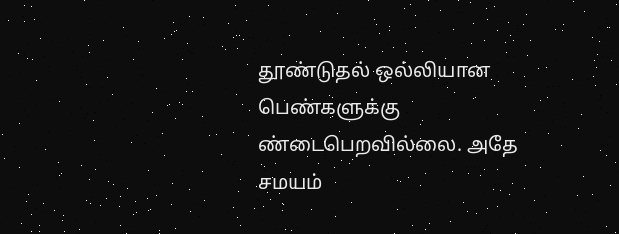தூண்டுதல் ஒல்லியான பெண்களுக்கு ண்டைபெறவில்லை. அதே சமயம்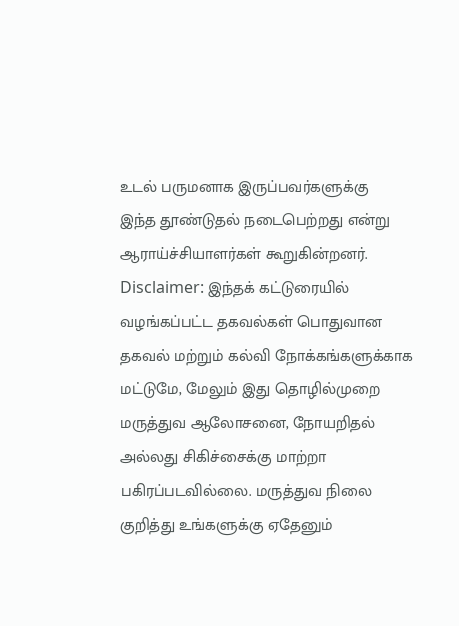உடல் பருமனாக இருப்பவர்களுக்கு
இந்த தூண்டுதல் நடைபெற்றது என்று ஆராய்ச்சியாளர்கள் கூறுகின்றனர்.
Disclaimer: இந்தக் கட்டுரையில் வழங்கப்பட்ட தகவல்கள் பொதுவான தகவல் மற்றும் கல்வி நோக்கங்களுக்காக மட்டுமே, மேலும் இது தொழில்முறை மருத்துவ ஆலோசனை, நோயறிதல் அல்லது சிகிச்சைக்கு மாற்றா பகிரப்படவில்லை. மருத்துவ நிலை குறித்து உங்களுக்கு ஏதேனும்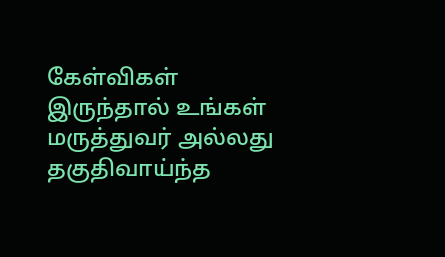கேள்விகள் இருந்தால் உங்கள் மருத்துவர் அல்லது தகுதிவாய்ந்த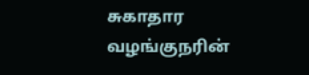சுகாதார வழங்குநரின்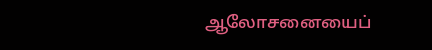ஆலோசனையைப்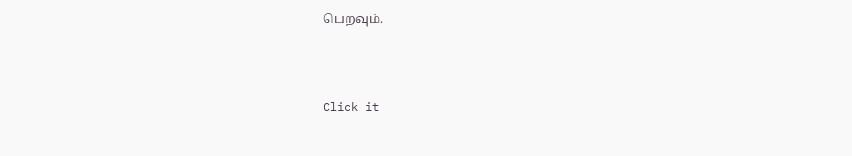பெறவும்.



Click it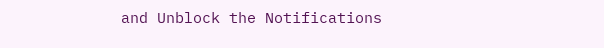and Unblock the Notifications